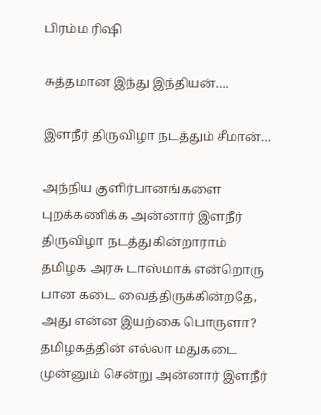பிரம்ம ரிஷி

சுத்தமான இந்து இந்தியன்….

இளநீர் திருவிழா நடத்தும் சீமான்…

அந்நிய குளிர்பானங்களை புறக்கணிக்க அன்னார் இளநீர் திருவிழா நடத்துகின்றாராம் தமிழக அரசு டாஸ்மாக் என்றொரு பான கடை வைத்திருக்கின்றதே, அது என்ன இயற்கை பொருளா? தமிழகத்தின் எல்லா மதுகடை முன்னும் சென்று அன்னார் இளநீர்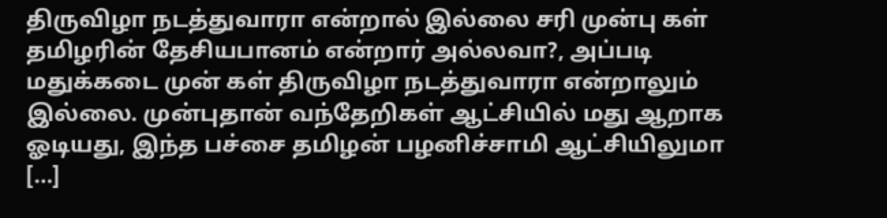திருவிழா நடத்துவாரா என்றால் இல்லை சரி முன்பு கள் தமிழரின் தேசியபானம் என்றார் அல்லவா?, அப்படி மதுக்கடை முன் கள் திருவிழா நடத்துவாரா என்றாலும் இல்லை. முன்புதான் வந்தேறிகள் ஆட்சியில் மது ஆறாக ஓடியது, இந்த பச்சை தமிழன் பழனிச்சாமி ஆட்சியிலுமா […]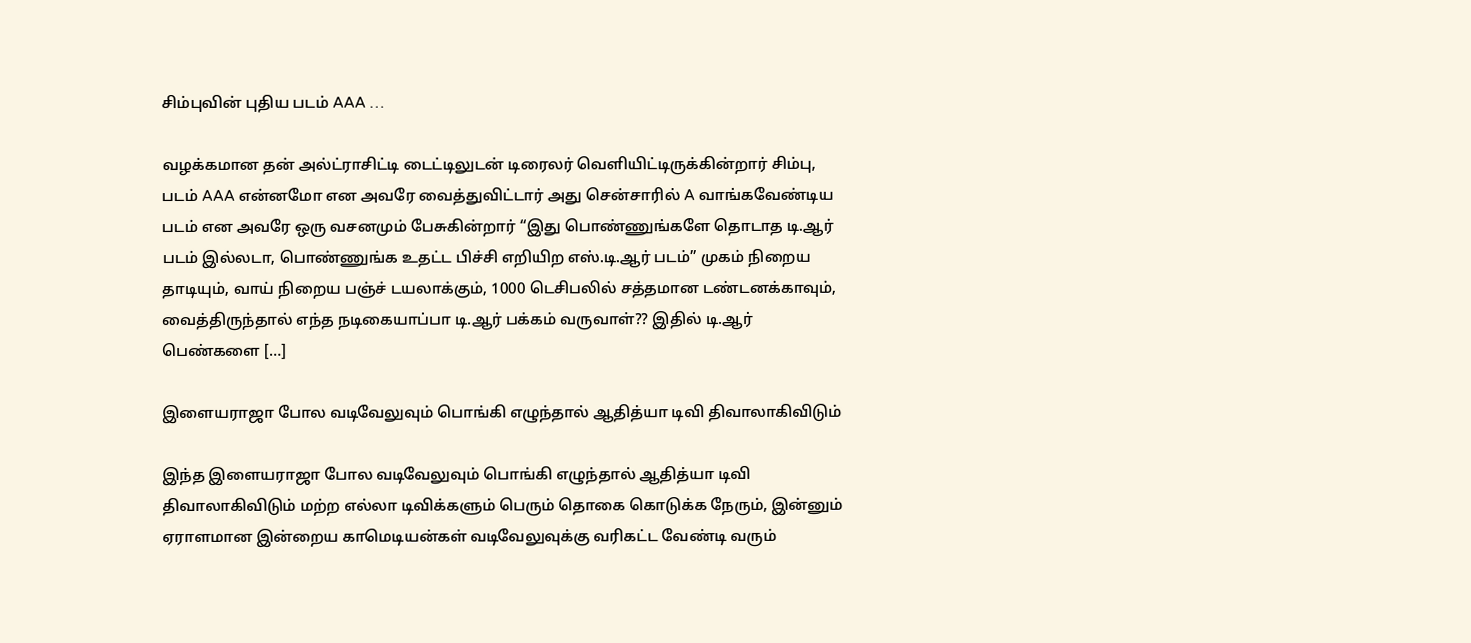சிம்புவின் புதிய படம் AAA …

வழக்கமான தன் அல்ட்ராசிட்டி டைட்டிலுடன் டிரைலர் வெளியிட்டிருக்கின்றார் சிம்பு, படம் AAA என்னமோ என அவரே வைத்துவிட்டார் அது சென்சாரில் A வாங்கவேண்டிய படம் என அவரே ஒரு வசனமும் பேசுகின்றார் “இது பொண்ணுங்களே தொடாத டி.ஆர் படம் இல்லடா, பொண்ணுங்க உதட்ட பிச்சி எறியிற எஸ்.டி.ஆர் படம்” முகம் நிறைய தாடியும், வாய் நிறைய பஞ்ச் டயலாக்கும், 1000 டெசிபலில் சத்தமான டண்டனக்காவும், வைத்திருந்தால் எந்த நடிகையாப்பா டி.ஆர் பக்கம் வருவாள்?? இதில் டி.ஆர் பெண்களை […]

இளையராஜா போல வடிவேலுவும் பொங்கி எழுந்தால் ஆதித்யா டிவி திவாலாகிவிடும்

இந்த இளையராஜா போல வடிவேலுவும் பொங்கி எழுந்தால் ஆதித்யா டிவி திவாலாகிவிடும் மற்ற எல்லா டிவிக்களும் பெரும் தொகை கொடுக்க நேரும், இன்னும் ஏராளமான இன்றைய காமெடியன்கள் வடிவேலுவுக்கு வரிகட்ட வேண்டி வரும்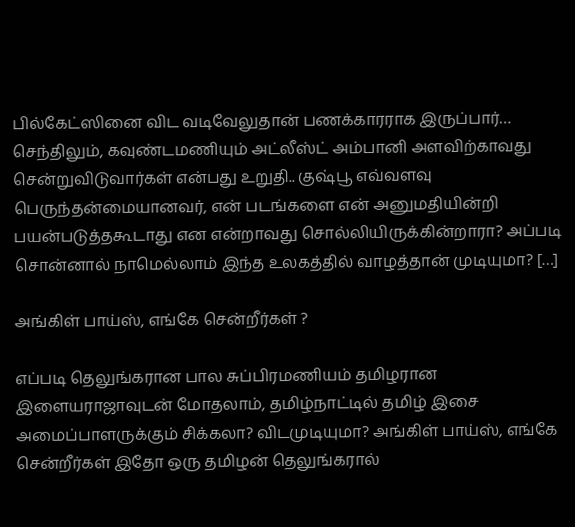பில்கேட்ஸினை விட வடிவேலுதான் பணக்காரராக இருப்பார்… செந்திலும், கவுண்டமணியும் அட்லீஸ்ட் அம்பானி அளவிற்காவது சென்றுவிடுவார்கள் என்பது உறுதி.. குஷ்பூ எவ்வளவு பெருந்தன்மையானவர், என் படங்களை என் அனுமதியின்றி பயன்படுத்தகூடாது என என்றாவது சொல்லியிருக்கின்றாரா? அப்படி சொன்னால் நாமெல்லாம் இந்த உலகத்தில் வாழத்தான் முடியுமா? […]

அங்கிள் பாய்ஸ், எங்கே சென்றீர்கள் ?

எப்படி தெலுங்கரான பால சுப்பிரமணியம் தமிழரான இளையராஜாவுடன் மோதலாம், தமிழ்நாட்டில் தமிழ் இசை அமைப்பாளருக்கும் சிக்கலா? விடமுடியுமா? அங்கிள் பாய்ஸ், எங்கே சென்றீர்கள் இதோ ஒரு தமிழன் தெலுங்கரால்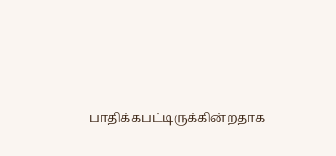பாதிக்கபட்டிருக்கின்றதாக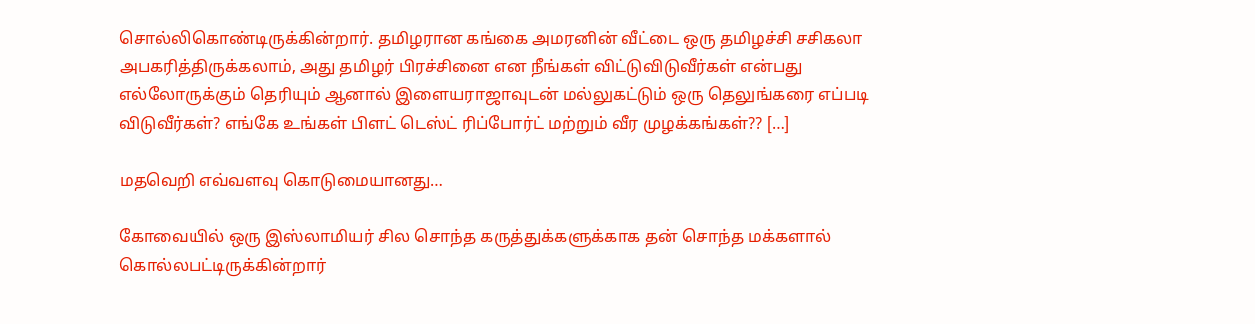சொல்லிகொண்டிருக்கின்றார். தமிழரான கங்கை அமரனின் வீட்டை ஒரு தமிழச்சி சசிகலா அபகரித்திருக்கலாம், அது தமிழர் பிரச்சினை என நீங்கள் விட்டுவிடுவீர்கள் என்பது எல்லோருக்கும் தெரியும் ஆனால் இளையராஜாவுடன் மல்லுகட்டும் ஒரு தெலுங்கரை எப்படி விடுவீர்கள்? எங்கே உங்கள் பிளட் டெஸ்ட் ரிப்போர்ட் மற்றும் வீர முழக்கங்கள்?? […]

மதவெறி எவ்வளவு கொடுமையானது…

கோவையில் ஒரு இஸ்லாமியர் சில சொந்த கருத்துக்களுக்காக தன் சொந்த மக்களால் கொல்லபட்டிருக்கின்றார்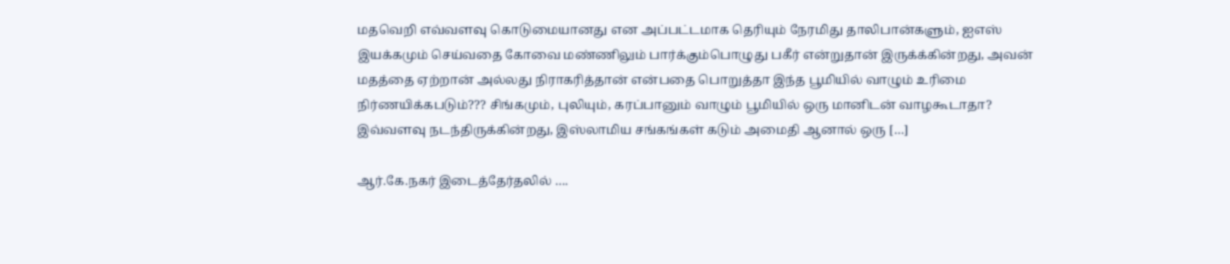மதவெறி எவ்வளவு கொடுமையானது என அப்பட்டமாக தெரியும் நேரமிது தாலிபான்களும், ஐஎஸ் இயக்கமும் செய்வதை கோவை மண்ணிலும் பார்க்கும்பொழுது பகீர் என்றுதான் இருக்க்கின்றது, அவன் மதத்தை ஏற்றான் அல்லது நிராகரித்தான் என்பதை பொறுத்தா இந்த பூமியில் வாழும் உரிமை நிர்ணயிக்கபடும்??? சிங்கமும், புலியும், கரப்பானும் வாழும் பூமியில் ஒரு மானிடன் வாழகூடாதா? இவ்வளவு நடந்திருக்கின்றது, இஸ்லாமிய சங்கங்கள் கடும் அமைதி ஆனால் ஒரு […]

ஆர்.கே.நகர் இடைத்தேர்தலில் ….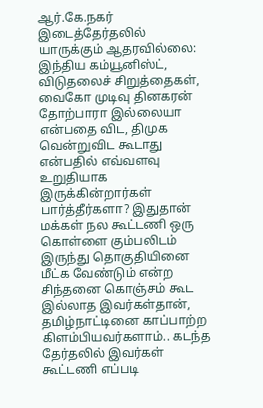ஆர்.கே.நகர் இடைத்தேர்தலில் யாருக்கும் ஆதரவில்லை: இந்திய கம்யூனிஸ்ட், விடுதலைச் சிறுத்தைகள், வைகோ முடிவு தினகரன் தோற்பாரா இல்லையா என்பதை விட, திமுக வென்றுவிட கூடாது என்பதில் எவ்வளவு உறுதியாக இருக்கின்றார்கள் பார்த்தீர்களா? இதுதான் மக்கள் நல கூட்டணி ஒரு கொள்ளை கும்பலிடம் இருந்து தொகுதியினை மீட்க வேண்டும் என்ற சிந்தனை கொஞ்சம் கூட இல்லாத இவர்கள்தான், தமிழ்நாட்டினை காப்பாற்ற கிளம்பியவர்களாம்.. கடந்த தேர்தலில் இவர்கள் கூட்டணி எப்படி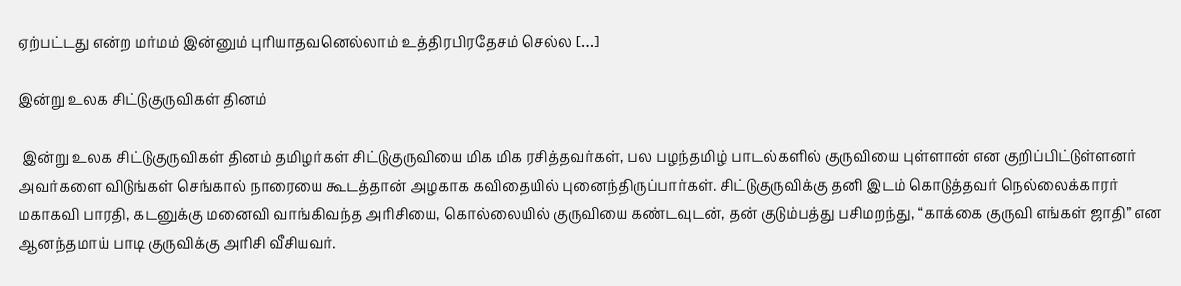ஏற்பட்டது என்ற மர்மம் இன்னும் புரியாதவனெல்லாம் உத்திரபிரதேசம் செல்ல […]

இன்று உலக சிட்டுகுருவிகள் தினம்

 இன்று உலக சிட்டுகுருவிகள் தினம் தமிழர்கள் சிட்டுகுருவியை மிக மிக ரசித்தவர்கள், பல பழந்தமிழ் பாடல்களில் குருவியை புள்ளான் என குறிப்பிட்டுள்ளனர் அவர்களை விடுங்கள் செங்கால் நாரையை கூடத்தான் அழகாக கவிதையில் புனைந்திருப்பார்கள். சிட்டுகுருவிக்கு தனி இடம் கொடுத்தவர் நெல்லைக்காரர் மகாகவி பாரதி, கடனுக்கு மனைவி வாங்கிவந்த அரிசியை, கொல்லையில் குருவியை கண்டவுடன், தன் குடும்பத்து பசிமறந்து, “காக்கை குருவி எங்கள் ஜாதி” என ஆனந்தமாய் பாடி குருவிக்கு அரிசி வீசியவர்.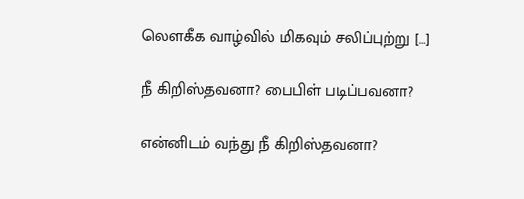லௌகீக வாழ்வில் மிகவும் சலிப்புற்று […]

நீ கிறிஸ்தவனா? பைபிள் படிப்பவனா?

என்னிடம் வந்து நீ கிறிஸ்தவனா?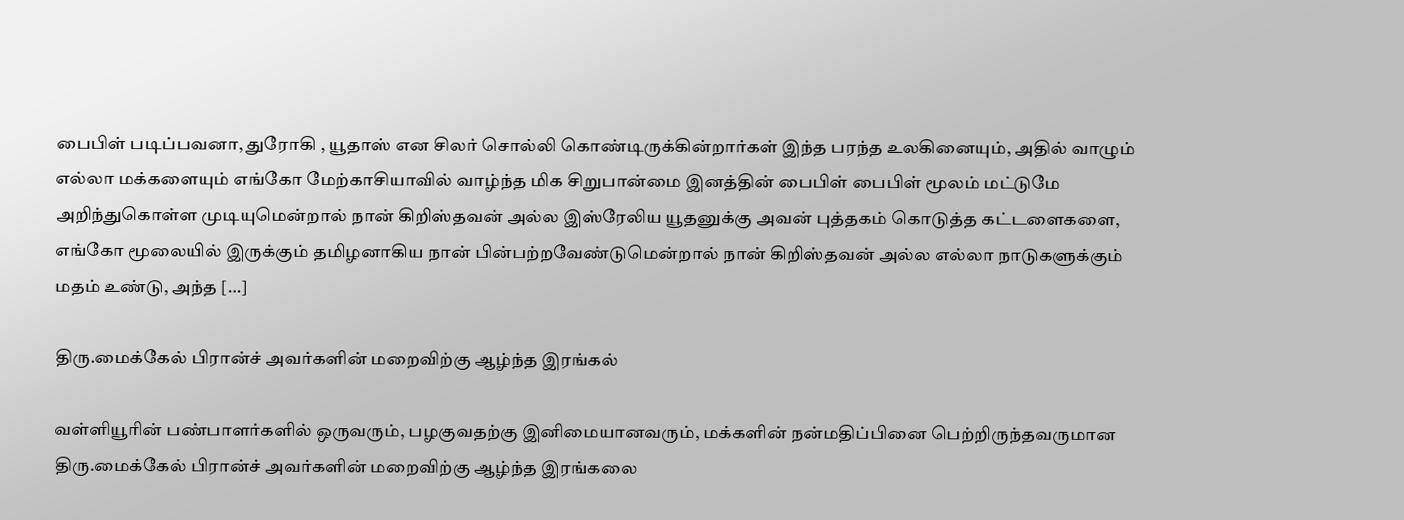பைபிள் படிப்பவனா, துரோகி , யூதாஸ் என சிலர் சொல்லி கொண்டிருக்கின்றார்கள் இந்த பரந்த உலகினையும், அதில் வாழும் எல்லா மக்களையும் எங்கோ மேற்காசியாவில் வாழ்ந்த மிக சிறுபான்மை இனத்தின் பைபிள் பைபிள் மூலம் மட்டுமே அறிந்துகொள்ள முடியுமென்றால் நான் கிறிஸ்தவன் அல்ல‌ இஸ்ரேலிய யூதனுக்கு அவன் புத்தகம் கொடுத்த கட்டளைகளை, எங்கோ மூலையில் இருக்கும் தமிழனாகிய நான் பின்பற்றவேண்டுமென்றால் நான் கிறிஸ்தவன் அல்ல‌ எல்லா நாடுகளுக்கும் மதம் உண்டு, அந்த […]

திரு.மைக்கேல் பிரான்ச் அவர்களின் மறைவிற்கு ஆழ்ந்த இரங்கல்

வள்ளியூரின் பண்பாளர்களில் ஒருவரும், பழகுவதற்கு இனிமையானவரும், மக்களின் நன்மதிப்பினை பெற்றிருந்தவருமான திரு.மைக்கேல் பிரான்ச் அவர்களின் மறைவிற்கு ஆழ்ந்த இரங்கலை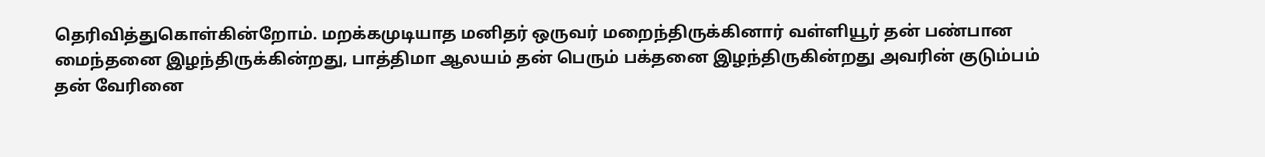தெரிவித்துகொள்கின்றோம். மறக்கமுடியாத மனிதர் ஒருவர் மறைந்திருக்கினார் வள்ளியூர் தன் பண்பான மைந்தனை இழந்திருக்கின்றது, பாத்திமா ஆலயம் தன் பெரும் பக்தனை இழந்திருகின்றது அவரின் குடும்பம் தன் வேரினை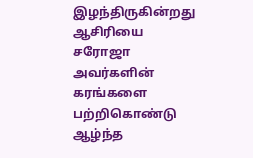இழந்திருகின்றது ஆசிரியை சரோஜா அவர்களின் கரங்களை பற்றிகொண்டு ஆழ்ந்த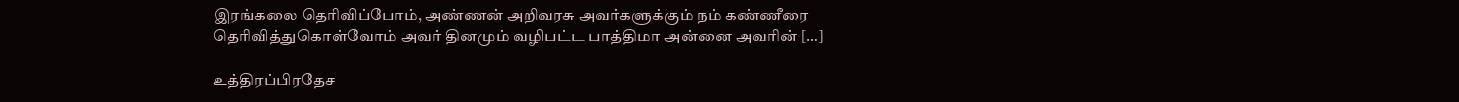இரங்கலை தெரிவிப்போம், அண்ணன் அறிவரசு அவர்களுக்கும் நம் கண்ணீரை தெரிவித்துகொள்வோம் அவர் தினமும் வழிபட்ட பாத்திமா அன்னை அவரின் […]

உத்திரப்பிரதேச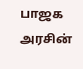பாஜக அரசின்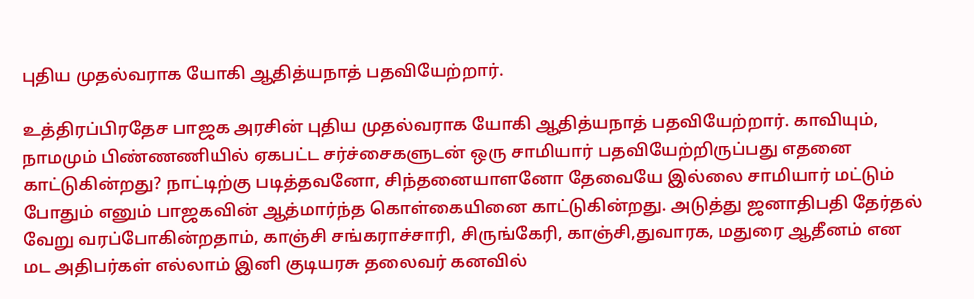புதிய முதல்வராக யோகி ஆதித்யநாத் பதவியேற்றார்.

உத்திரப்பிரதேச பாஜக அரசின் புதிய முதல்வராக யோகி ஆதித்யநாத் பதவியேற்றார். காவியும், நாமமும் பிண்ணணியில் ஏகபட்ட சர்ச்சைகளுடன் ஒரு சாமியார் பதவியேற்றிருப்பது எதனை காட்டுகின்றது? நாட்டிற்கு படித்தவனோ, சிந்தனையாளனோ தேவையே இல்லை சாமியார் மட்டும் போதும் எனும் பாஜகவின் ஆத்மார்ந்த கொள்கையினை காட்டுகின்றது. அடுத்து ஜனாதிபதி தேர்தல் வேறு வரப்போகின்றதாம், காஞ்சி சங்கராச்சாரி, சிருங்கேரி, காஞ்சி,துவாரக, மதுரை ஆதீனம் என‌ மட அதிபர்கள் எல்லாம் இனி குடியரசு தலைவர் கனவில்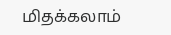மிதக்கலாம்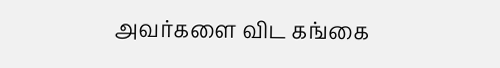அவர்களை விட கங்கை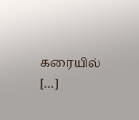கரையில் […]